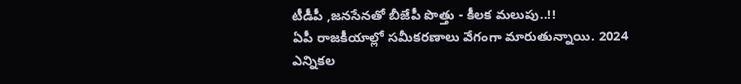టీడీపీ ,జనసేనతో బీజేపీ పొత్తు - కీలక మలుపు..!!
ఏపీ రాజకీయాల్లో సమీకరణాలు వేగంగా మారుతున్నాయి. 2024 ఎన్నికల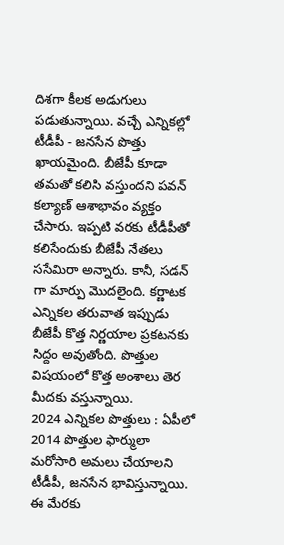దిశగా కీలక అడుగులు పడుతున్నాయి. వచ్చే ఎన్నికల్లో టీడీపీ - జనసేన పొత్తు ఖాయమైంది. బీజేపీ కూడా తమతో కలిసి వస్తుందని పవన్ కల్యాణ్ ఆశాభావం వ్యక్తం చేసారు. ఇప్పటి వరకు టీడీపీతో కలిసేందుకు బీజేపీ నేతలు ససేమిరా అన్నారు. కానీ, సడన్ గా మార్పు మొదలైంది. కర్ణాటక ఎన్నికల తరువాత ఇప్పుడు బీజేపీ కొత్త నిర్ణయాల ప్రకటనకు సిద్దం అవుతోంది. పొత్తుల విషయంలో కొత్త అంశాలు తెర మీదకు వస్తున్నాయి.
2024 ఎన్నికల పొత్తులు : ఏపీలో 2014 పొత్తుల ఫార్ములా మరోసారి అమలు చేయాలని టీడీపీ, జనసేన భావిస్తున్నాయి. ఈ మేరకు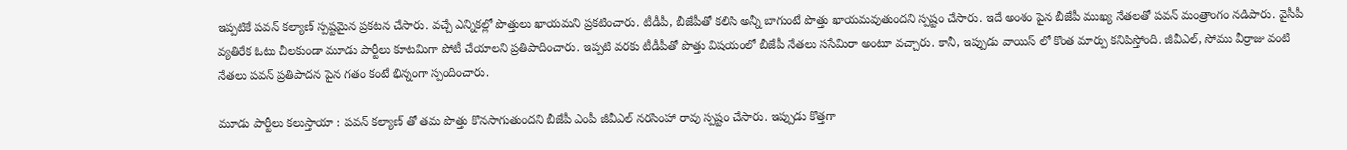ఇప్పటికే పవన్ కల్యాణ్ స్పష్టమైన ప్రకటన చేసారు. వచ్చే ఎన్నికల్లో పొత్తులు ఖాయమని ప్రకటించారు. టీడీపీ, బీజేపీతో కలిసి అన్నీ బాగుంటే పొత్తు ఖాయమవుతుందని స్పష్టం చేసారు. ఇదే అంశం పైన బీజేపీ ముఖ్య నేతలతో పవన్ మంత్రాంగం నడిపారు. వైసీపీ వ్యతిరేక ఓటు చీలకుండా మూడు పార్టీలు కూటమిగా పోటీ చేయాలని ప్రతిపాదించారు. ఇప్పటి వరకు టీడీపీతో పొత్తు విషయంలో బీజేపీ నేతలు ససేమిరా అంటూ వచ్చారు. కానీ, ఇప్పుడు వాయిస్ లో కొంత మార్పు కనిపిస్తోంది. జీవీఎల్, సోము వీర్రాజు వంటి నేతలు పవన్ ప్రతిపాదన పైన గతం కంటే భిన్నంగా స్పందించారు.

మూడు పార్టీలు కలుస్తాయా : పవన్ కల్యాణ్ తో తమ పొత్తు కొనసాగుతుందని బీజేపీ ఎంపీ జీవీఎల్ నరసింహా రావు స్పష్టం చేసారు. ఇప్పుడు కొత్తగా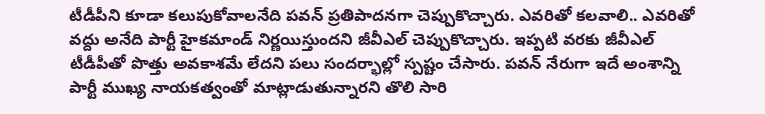టీడీపీని కూడా కలుపుకోవాలనేది పవన్ ప్రతిపాదనగా చెప్పుకొచ్చారు. ఎవరితో కలవాలి.. ఎవరితో వద్దు అనేది పార్టీ హైకమాండ్ నిర్ణయిస్తుందని జీవీఎల్ చెప్పుకొచ్చారు. ఇప్పటి వరకు జీవీఎల్ టీడీపీతో పొత్తు అవకాశమే లేదని పలు సందర్భాల్లో స్పష్టం చేసారు. పవన్ నేరుగా ఇదే అంశాన్ని పార్టీ ముఖ్య నాయకత్వంతో మాట్లాడుతున్నారని తొలి సారి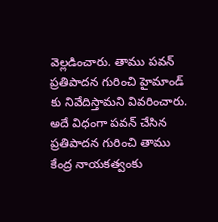వెల్లడించారు. తాము పవన్ ప్రతిపాదన గురించి హైమాండ్ కు నివేదిస్తామని వివరించారు. అదే విధంగా పవన్ చేసిన ప్రతిపాదన గురించి తాము కేంద్ర నాయకత్వంకు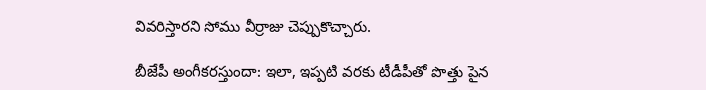వివరిస్తారని సోము వీర్రాజు చెప్పుకొచ్చారు.

బీజేపీ అంగీకరస్తుందా: ఇలా, ఇప్పటి వరకు టీడీపీతో పొత్తు పైన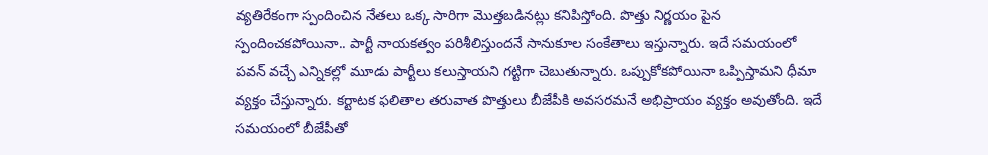వ్యతిరేకంగా స్పందించిన నేతలు ఒక్క సారిగా మొత్తబడినట్లు కనిపిస్తోంది. పొత్తు నిర్ణయం పైన స్పందించకపోయినా.. పార్టీ నాయకత్వం పరిశీలిస్తుందనే సానుకూల సంకేతాలు ఇస్తున్నారు. ఇదే సమయంలో పవన్ వచ్చే ఎన్నికల్లో మూడు పార్టీలు కలుస్తాయని గట్టిగా చెబుతున్నారు. ఒప్పుకోకపోయినా ఒప్పిస్తామని ధీమా వ్యక్తం చేస్తున్నారు. కర్టాటక ఫలితాల తరువాత పొత్తులు బీజేపీకి అవసరమనే అభిప్రాయం వ్యక్తం అవుతోంది. ఇదే సమయంలో బీజేపీతో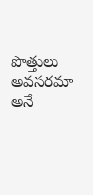పొత్తులు అవసరమా అనే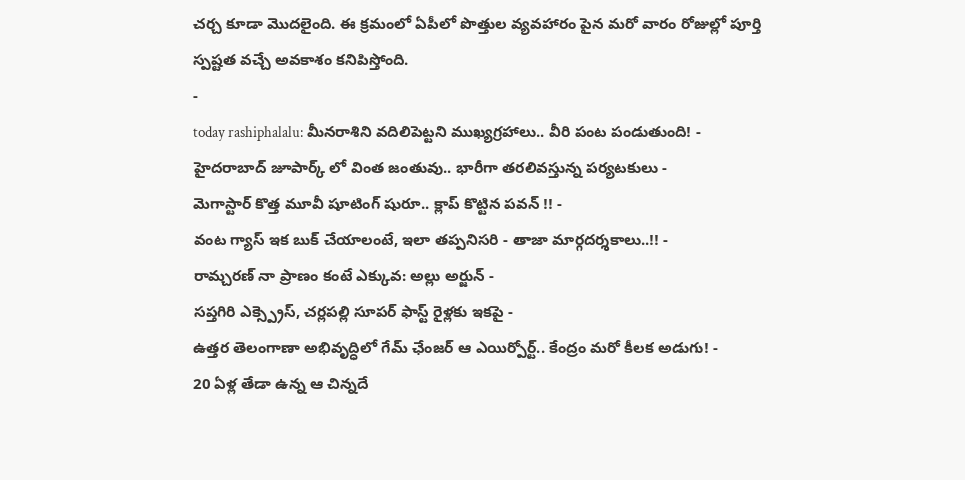చర్చ కూడా మొదలైంది. ఈ క్రమంలో ఏపీలో పొత్తుల వ్యవహారం పైన మరో వారం రోజుల్లో పూర్తి స్పష్టత వచ్చే అవకాశం కనిపిస్తోంది.
-
today rashiphalalu: మీనరాశిని వదిలిపెట్టని ముఖ్యగ్రహాలు.. వీరి పంట పండుతుంది! -
హైదరాబాద్ జూపార్క్ లో వింత జంతువు.. భారీగా తరలివస్తున్న పర్యటకులు -
మెగాస్టార్ కొత్త మూవీ షూటింగ్ షురూ.. క్లాప్ కొట్టిన పవన్ !! -
వంట గ్యాస్ ఇక బుక్ చేయాలంటే, ఇలా తప్పనిసరి - తాజా మార్గదర్శకాలు..!! -
రామ్చరణ్ నా ప్రాణం కంటే ఎక్కువ: అల్లు అర్జున్ -
సప్తగిరి ఎక్స్ప్రెస్, చర్లపల్లి సూపర్ ఫాస్ట్ రైళ్లకు ఇకపై -
ఉత్తర తెలంగాణా అభివృద్ధిలో గేమ్ ఛేంజర్ ఆ ఎయిర్పోర్ట్.. కేంద్రం మరో కీలక అడుగు! -
20 ఏళ్ల తేడా ఉన్న ఆ చిన్నదే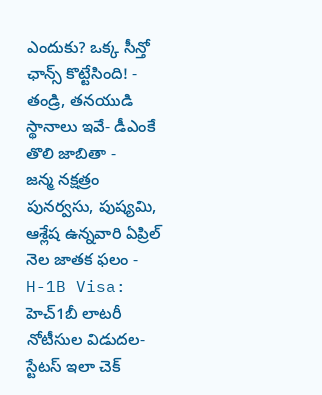ఎందుకు? ఒక్క సీన్తో ఛాన్స్ కొట్టేసింది! -
తండ్రి, తనయుడి స్థానాలు ఇవే- డీఎంకే తొలి జాబితా -
జన్మ నక్షత్రం పునర్వసు, పుష్యమి, ఆశ్లేష ఉన్నవారి ఏప్రిల్ నెల జాతక ఫలం -
H-1B Visa: హెచ్1బీ లాటరీ నోటీసుల విడుదల-స్టేటస్ ఇలా చెక్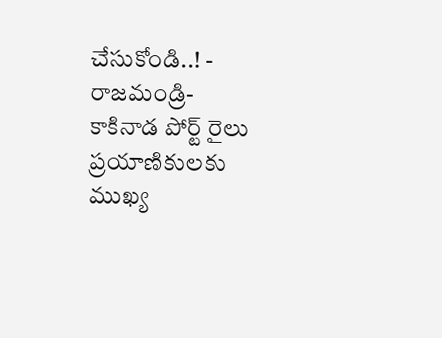చేసుకోండి..! -
రాజమండ్రి- కాకినాడ పోర్ట్ రైలు ప్రయాణికులకు ముఖ్య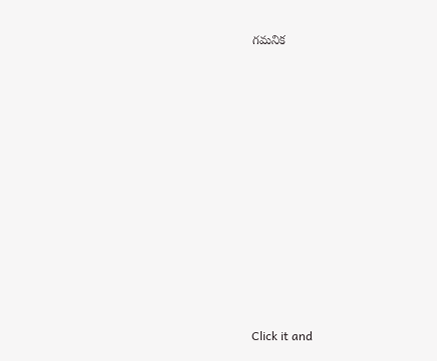గమనిక












Click it and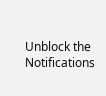Unblock the Notifications